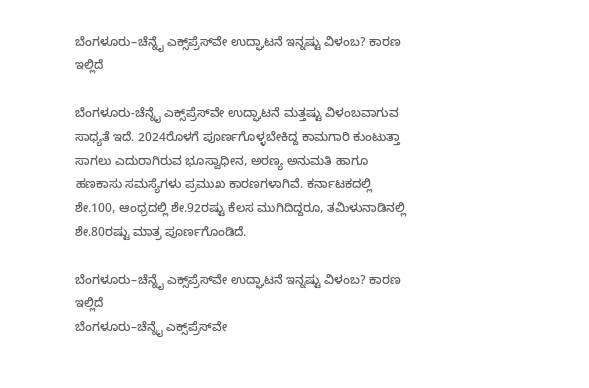ಬೆಂಗಳೂರು–ಚೆನ್ನೈ ಎಕ್ಸ್‌ಪ್ರೆಸ್‌ವೇ ಉದ್ಘಾಟನೆ ಇನ್ನಷ್ಟು ವಿಳಂಬ? ಕಾರಣ ಇಲ್ಲಿದೆ

ಬೆಂಗಳೂರು-ಚೆನ್ನೈ ಎಕ್ಸ್‌ಪ್ರೆಸ್‌ವೇ ಉದ್ಘಾಟನೆ ಮತ್ತಷ್ಟು ವಿಳಂಬವಾಗುವ ಸಾಧ್ಯತೆ ಇದೆ. 2024ರೊಳಗೆ ಪೂರ್ಣಗೊಳ್ಳಬೇಕಿದ್ದ ಕಾಮಗಾರಿ ಕುಂಟುತ್ತಾ ಸಾಗಲು ಎದುರಾಗಿರುವ ಭೂಸ್ವಾಧೀನ, ಅರಣ್ಯ ಅನುಮತಿ ಹಾಗೂ ಹಣಕಾಸು ಸಮಸ್ಯೆಗಳು ಪ್ರಮುಖ ಕಾರಣಗಳಾಗಿವೆ. ಕರ್ನಾಟಕದಲ್ಲಿ ಶೇ.100, ಆಂಧ್ರದಲ್ಲಿ ಶೇ.92ರಷ್ಟು ಕೆಲಸ ಮುಗಿದಿದ್ದರೂ, ತಮಿಳುನಾಡಿನಲ್ಲಿ ಶೇ.80ರಷ್ಟು ಮಾತ್ರ ಪೂರ್ಣಗೊಂಡಿದೆ.

ಬೆಂಗಳೂರು–ಚೆನ್ನೈ ಎಕ್ಸ್‌ಪ್ರೆಸ್‌ವೇ ಉದ್ಘಾಟನೆ ಇನ್ನಷ್ಟು ವಿಳಂಬ? ಕಾರಣ ಇಲ್ಲಿದೆ
ಬೆಂಗಳೂರು–ಚೆನ್ನೈ ಎಕ್ಸ್‌ಪ್ರೆಸ್‌ವೇ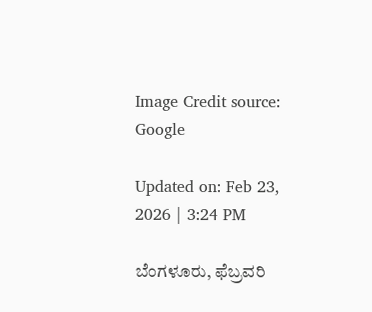Image Credit source: Google

Updated on: Feb 23, 2026 | 3:24 PM

ಬೆಂಗಳೂರು, ಫೆಬ್ರವರಿ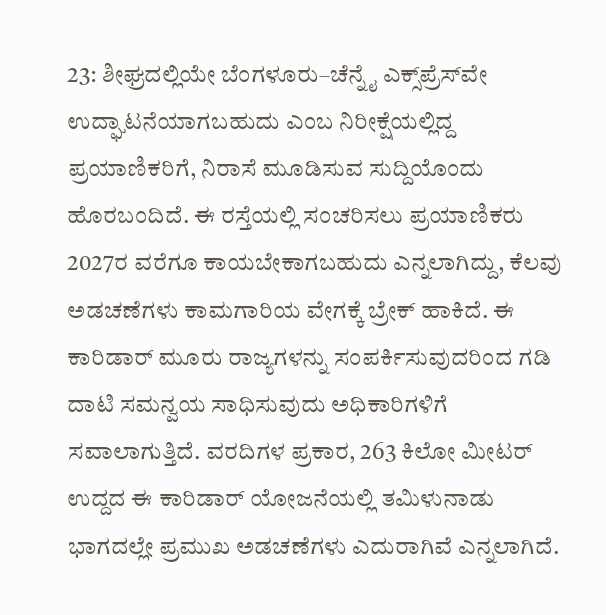23: ಶೀಘ್ರದಲ್ಲಿಯೇ ಬೆಂಗಳೂರು–ಚೆನ್ನೈ ಎಕ್ಸ್‌ಪ್ರೆಸ್‌ವೇ ಉದ್ಘಾಟನೆಯಾಗಬಹುದು ಎಂಬ ನಿರೀಕ್ಷೆಯಲ್ಲಿದ್ದ ಪ್ರಯಾಣಿಕರಿಗೆ, ನಿರಾಸೆ ಮೂಡಿಸುವ ಸುದ್ದಿಯೊಂದು ಹೊರಬಂದಿದೆ. ಈ ರಸ್ತೆಯಲ್ಲಿ ಸಂಚರಿಸಲು ಪ್ರಯಾಣಿಕರು 2027ರ ವರೆಗೂ ಕಾಯಬೇಕಾಗಬಹುದು ಎನ್ನಲಾಗಿದ್ದು, ಕೆಲವು ಅಡಚಣೆಗಳು ಕಾಮಗಾರಿಯ ವೇಗಕ್ಕೆ ಬ್ರೇಕ್ ಹಾಕಿದೆ. ಈ ಕಾರಿಡಾರ್ ಮೂರು ರಾಜ್ಯಗಳನ್ನು ಸಂಪರ್ಕಿಸುವುದರಿಂದ ಗಡಿ ದಾಟಿ ಸಮನ್ವಯ ಸಾಧಿಸುವುದು ಅಧಿಕಾರಿಗಳಿಗೆ ಸವಾಲಾಗುತ್ತಿದೆ. ವರದಿಗಳ ಪ್ರಕಾರ, 263 ಕಿಲೋ ಮೀಟರ್ ಉದ್ದದ ಈ ಕಾರಿಡಾರ್ ಯೋಜನೆಯಲ್ಲಿ ತಮಿಳುನಾಡು ಭಾಗದಲ್ಲೇ ಪ್ರಮುಖ ಅಡಚಣೆಗಳು ಎದುರಾಗಿವೆ ಎನ್ನಲಾಗಿದೆ.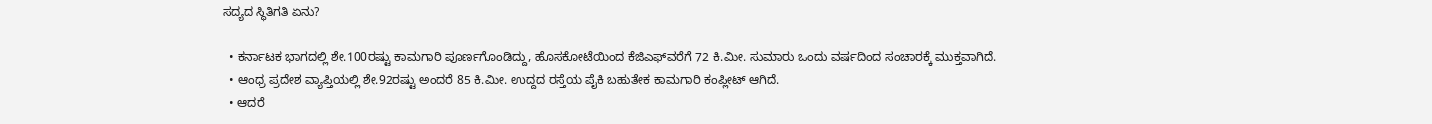ಸದ್ಯದ ಸ್ಥಿತಿಗತಿ ಏನು?

  • ಕರ್ನಾಟಕ ಭಾಗದಲ್ಲಿ ಶೇ.100ರಷ್ಟು ಕಾಮಗಾರಿ ಪೂರ್ಣಗೊಂಡಿದ್ದು, ಹೊಸಕೋಟೆಯಿಂದ ಕೆಜಿಎಫ್‌ವರೆಗೆ 72 ಕಿ.ಮೀ. ಸುಮಾರು ಒಂದು ವರ್ಷದಿಂದ ಸಂಚಾರಕ್ಕೆ ಮುಕ್ತವಾಗಿದೆ.
  • ಆಂಧ್ರ ಪ್ರದೇಶ ವ್ಯಾಪ್ತಿಯಲ್ಲಿ ಶೇ.92ರಷ್ಟು ಅಂದರೆ 85 ಕಿ.ಮೀ. ಉದ್ದದ ರಸ್ತೆಯ ಪೈಕಿ ಬಹುತೇಕ ಕಾಮಗಾರಿ ಕಂಪ್ಲೀಟ್ ಆಗಿದೆ.
  • ಆದರೆ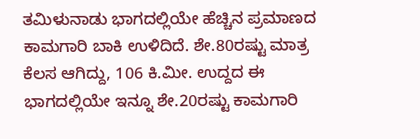ತಮಿಳುನಾಡು ಭಾಗದಲ್ಲಿಯೇ ಹೆಚ್ಚಿನ ಪ್ರಮಾಣದ ಕಾಮಗಾರಿ ಬಾಕಿ ಉಳಿದಿದೆ. ಶೇ.80ರಷ್ಟು ಮಾತ್ರ ಕೆಲಸ ಆಗಿದ್ದು, 106 ಕಿ.ಮೀ. ಉದ್ದದ ಈ ಭಾಗದಲ್ಲಿಯೇ ಇನ್ನೂ ಶೇ.20ರಷ್ಟು ಕಾಮಗಾರಿ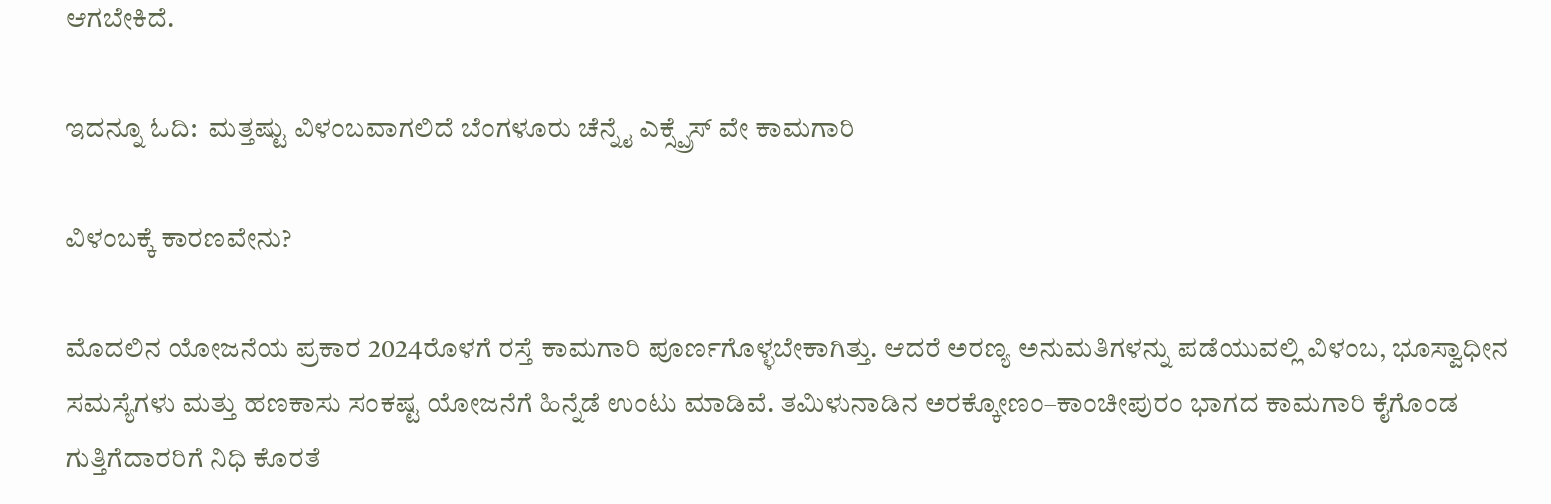ಆಗಬೇಕಿದೆ.

ಇದನ್ನೂ ಓದಿ:  ಮತ್ತಷ್ಟು ವಿಳಂಬವಾಗಲಿದೆ ಬೆಂಗಳೂರು ಚೆನ್ನೈ ಎಕ್ಸ್ಪ್ರೆಸ್ ವೇ ಕಾಮಗಾರಿ

ವಿಳಂಬಕ್ಕೆ ಕಾರಣವೇನು?

ಮೊದಲಿನ ಯೋಜನೆಯ ಪ್ರಕಾರ 2024ರೊಳಗೆ ರಸ್ತೆ ಕಾಮಗಾರಿ ಪೂರ್ಣಗೊಳ್ಳಬೇಕಾಗಿತ್ತು. ಆದರೆ ಅರಣ್ಯ ಅನುಮತಿಗಳನ್ನು ಪಡೆಯುವಲ್ಲಿ ವಿಳಂಬ, ಭೂಸ್ವಾಧೀನ ಸಮಸ್ಯೆಗಳು ಮತ್ತು ಹಣಕಾಸು ಸಂಕಷ್ಟ ಯೋಜನೆಗೆ ಹಿನ್ನೆಡೆ ಉಂಟು ಮಾಡಿವೆ. ತಮಿಳುನಾಡಿನ ಅರಕ್ಕೋಣಂ–ಕಾಂಚೀಪುರಂ ಭಾಗದ ಕಾಮಗಾರಿ ಕೈಗೊಂಡ ಗುತ್ತಿಗೆದಾರರಿಗೆ ನಿಧಿ ಕೊರತೆ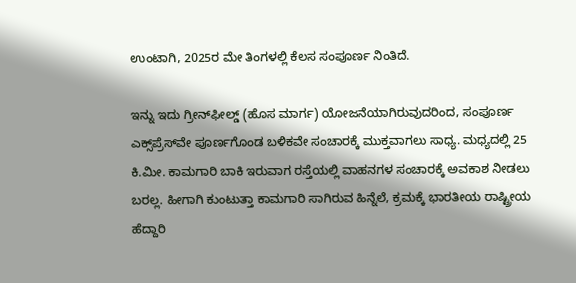ಉಂಟಾಗಿ, 2025ರ ಮೇ ತಿಂಗಳಲ್ಲಿ ಕೆಲಸ ಸಂಪೂರ್ಣ ನಿಂತಿದೆ.

ಇನ್ನು ಇದು ಗ್ರೀನ್‌ಫೀಲ್ಡ್ (ಹೊಸ ಮಾರ್ಗ) ಯೋಜನೆಯಾಗಿರುವುದರಿಂದ, ಸಂಪೂರ್ಣ ಎಕ್ಸ್‌ಪ್ರೆಸ್‌ವೇ ಪೂರ್ಣಗೊಂಡ ಬಳಿಕವೇ ಸಂಚಾರಕ್ಕೆ ಮುಕ್ತವಾಗಲು ಸಾಧ್ಯ. ಮಧ್ಯದಲ್ಲಿ 25 ಕಿ.ಮೀ. ಕಾಮಗಾರಿ ಬಾಕಿ ಇರುವಾಗ ರಸ್ತೆಯಲ್ಲಿ ವಾಹನಗಳ ಸಂಚಾರಕ್ಕೆ ಅವಕಾಶ ನೀಡಲು ಬರಲ್ಲ. ಹೀಗಾಗಿ ಕುಂಟುತ್ತಾ ಕಾಮಗಾರಿ ಸಾಗಿರುವ ಹಿನ್ನೆಲೆ, ಕ್ರಮಕ್ಕೆ ಭಾರತೀಯ ರಾಷ್ಟ್ರೀಯ ಹೆದ್ದಾರಿ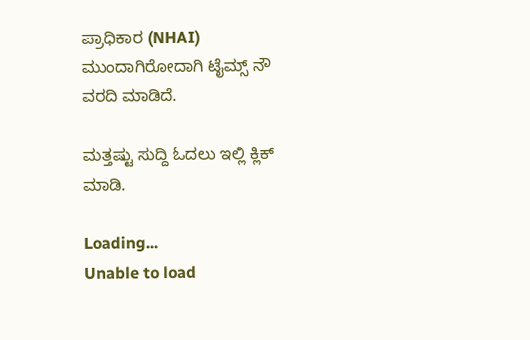ಪ್ರಾಧಿಕಾರ (NHAI) ಮುಂದಾಗಿರೋದಾಗಿ ಟೈಮ್ಸ್ ನೌ ವರದಿ ಮಾಡಿದೆ.

ಮತ್ತಷ್ಟು ಸುದ್ದಿ ಓದಲು ಇಲ್ಲಿ ಕ್ಲಿಕ್ ಮಾಡಿ.

Loading...
Unable to load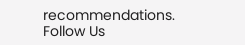recommendations.
Follow Us